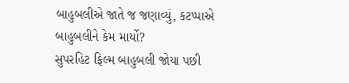બાહુબલીએ જાતે જ જણાવ્યું, કટપ્પાએ બાહુબલીને કેમ માર્યો?
સુપરહિટ ફિલ્મ બાહુબલી જોયા પછી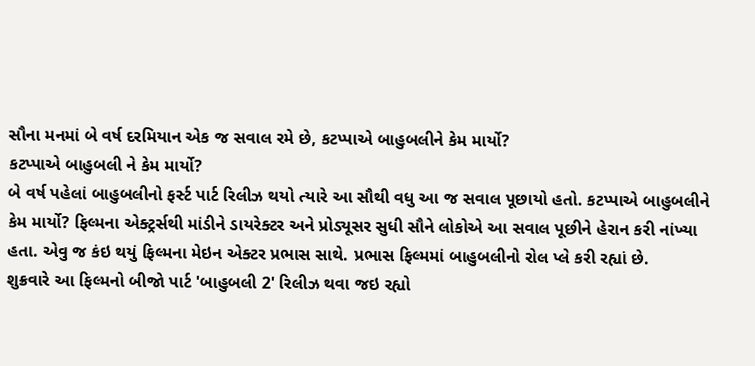સૌના મનમાં બે વર્ષ દરમિયાન એક જ સવાલ રમે છે, કટપ્પાએ બાહુબલીને કેમ માર્યો?
કટપ્પાએ બાહુબલી ને કેમ માર્યો?
બે વર્ષ પહેલાં બાહુબલીનો ફર્સ્ટ પાર્ટ રિલીઝ થયો ત્યારે આ સૌથી વધુ આ જ સવાલ પૂછાયો હતો. કટપ્પાએ બાહુબલીને કેમ માર્યો? ફિલ્મના એક્ટ્રર્સથી માંડીને ડાયરેક્ટર અને પ્રોડ્યૂસર સુધી સૌને લોકોએ આ સવાલ પૂછીને હેરાન કરી નાંખ્યા હતા. એવુ જ કંઇ થયું ફિલ્મના મેઇન એક્ટર પ્રભાસ સાથે. પ્રભાસ ફિલ્મમાં બાહુબલીનો રોલ પ્લે કરી રહ્યાં છે.
શુક્રવારે આ ફિલ્મનો બીજો પાર્ટ 'બાહુબલી 2' રિલીઝ થવા જઇ રહ્યો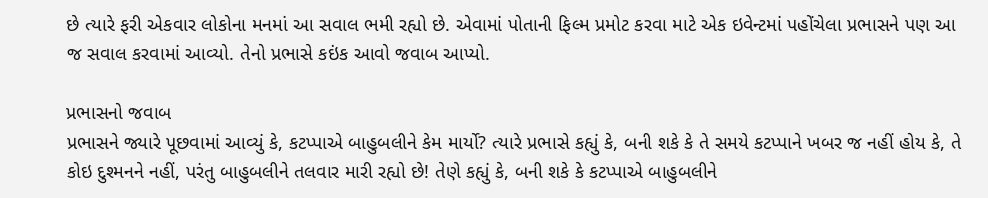છે ત્યારે ફરી એકવાર લોકોના મનમાં આ સવાલ ભમી રહ્યો છે. એવામાં પોતાની ફિલ્મ પ્રમોટ કરવા માટે એક ઇવેન્ટમાં પહોંચેલા પ્રભાસને પણ આ જ સવાલ કરવામાં આવ્યો. તેનો પ્રભાસે કઇંક આવો જવાબ આપ્યો.

પ્રભાસનો જવાબ
પ્રભાસને જ્યારે પૂછવામાં આવ્યું કે, કટપ્પાએ બાહુબલીને કેમ માર્યો? ત્યારે પ્રભાસે કહ્યું કે, બની શકે કે તે સમયે કટપ્પાને ખબર જ નહીં હોય કે, તે કોઇ દુશ્મનને નહીં, પરંતુ બાહુબલીને તલવાર મારી રહ્યો છે! તેણે કહ્યું કે, બની શકે કે કટપ્પાએ બાહુબલીને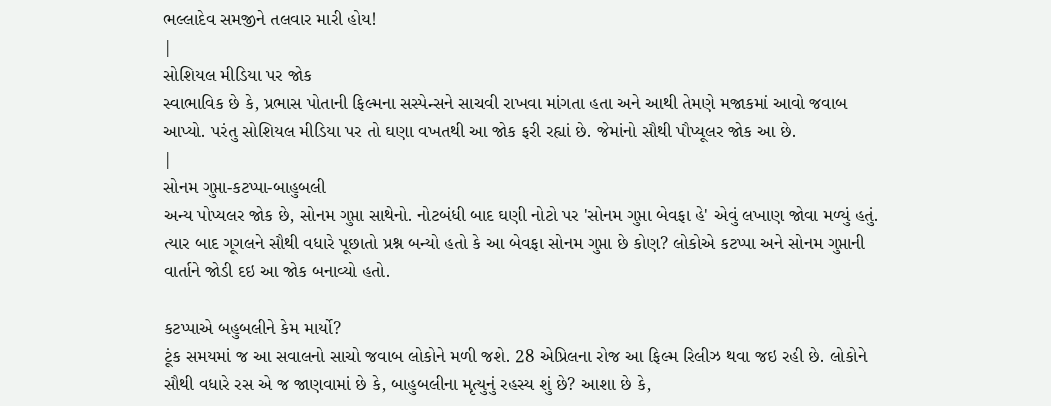ભલ્લાદેવ સમજીને તલવાર મારી હોય!
|
સોશિયલ મીડિયા પર જોક
સ્વાભાવિક છે કે, પ્રભાસ પોતાની ફિલ્મના સસ્પેન્સને સાચવી રાખવા માંગતા હતા અને આથી તેમણે મજાકમાં આવો જવાબ આપ્યો. પરંતુ સોશિયલ મીડિયા પર તો ઘણા વખતથી આ જોક ફરી રહ્યાં છે. જેમાંનો સૌથી પૌપ્યૂલર જોક આ છે.
|
સોનમ ગુપ્તા-કટપ્પા-બાહુબલી
અન્ય પોપ્યલર જોક છે, સોનમ ગુપ્તા સાથેનો. નોટબંધી બાદ ઘણી નોટો પર 'સોનમ ગુપ્તા બેવફા હે' એવું લખાણ જોવા મળ્યું હતું. ત્યાર બાદ ગૂગલને સૌથી વધારે પૂછાતો પ્રશ્ન બન્યો હતો કે આ બેવફા સોનમ ગુપ્તા છે કોણ? લોકોએ કટપ્પા અને સોનમ ગુપ્તાની વાર્તાને જોડી દઇ આ જોક બનાવ્યો હતો.

કટપ્પાએ બહુબલીને કેમ માર્યો?
ટૂંક સમયમાં જ આ સવાલનો સાચો જવાબ લોકોને મળી જશે. 28 એપ્રિલના રોજ આ ફિલ્મ રિલીઝ થવા જઇ રહી છે. લોકોને સૌથી વધારે રસ એ જ જાણવામાં છે કે, બાહુબલીના મૃત્યુનું રહસ્ય શું છે? આશા છે કે,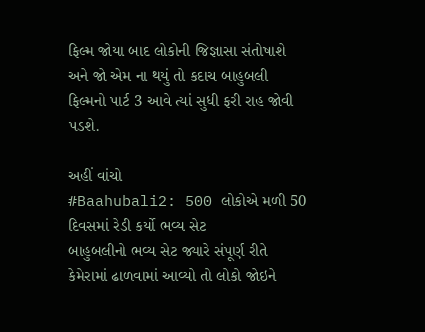ફિલ્મ જોયા બાદ લોકોની જિજ્ઞાસા સંતોષાશે અને જો એમ ના થયું તો કદાચ બાહુબલી ફિલ્મનો પાર્ટ 3 આવે ત્યાં સુધી ફરી રાહ જોવી પડશે.

અહીં વાંચો
#Baahubali2: 500 લોકોએ મળી 50 દિવસમાં રેડી કર્યો ભવ્ય સેટ
બાહુબલીનો ભવ્ય સેટ જ્યારે સંપૂર્ણ રીતે કેમેરામાં ઢાળવામાં આવ્યો તો લોકો જોઇને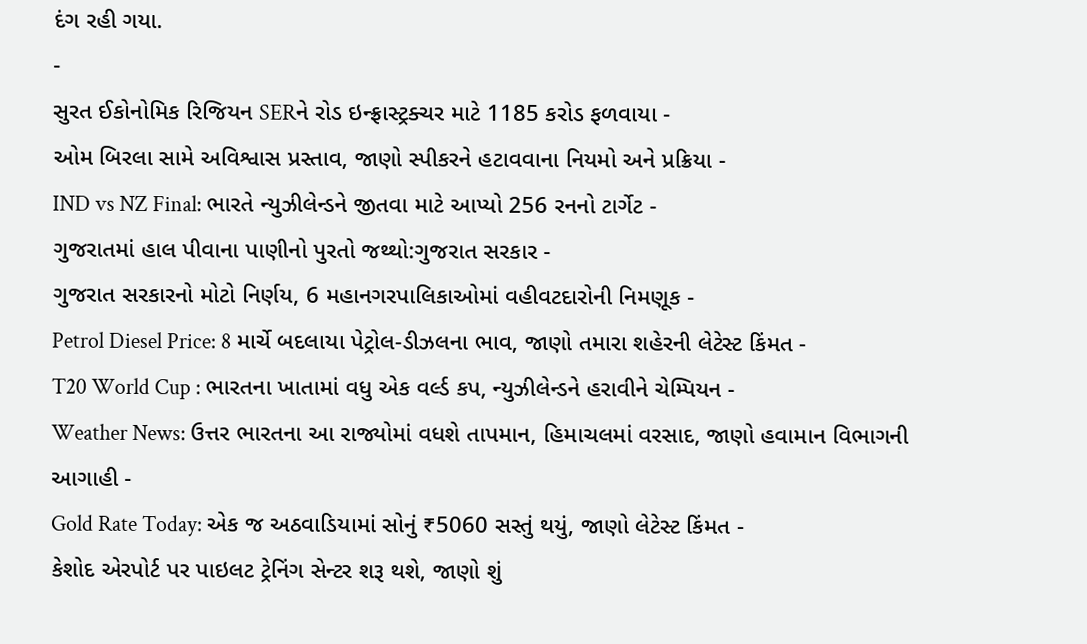દંગ રહી ગયા.
-
સુરત ઈકોનોમિક રિજિયન SERને રોડ ઇન્ફ્રાસ્ટ્રક્ચર માટે 1185 કરોડ ફળવાયા -
ઓમ બિરલા સામે અવિશ્વાસ પ્રસ્તાવ, જાણો સ્પીકરને હટાવવાના નિયમો અને પ્રક્રિયા -
IND vs NZ Final: ભારતે ન્યુઝીલેન્ડને જીતવા માટે આપ્યો 256 રનનો ટાર્ગેટ -
ગુજરાતમાં હાલ પીવાના પાણીનો પુરતો જથ્થો:ગુજરાત સરકાર -
ગુજરાત સરકારનો મોટો નિર્ણય, 6 મહાનગરપાલિકાઓમાં વહીવટદારોની નિમણૂક -
Petrol Diesel Price: 8 માર્ચે બદલાયા પેટ્રોલ-ડીઝલના ભાવ, જાણો તમારા શહેરની લેટેસ્ટ કિંમત -
T20 World Cup : ભારતના ખાતામાં વધુ એક વર્લ્ડ કપ, ન્યુઝીલેન્ડને હરાવીને ચેમ્પિયન -
Weather News: ઉત્તર ભારતના આ રાજ્યોમાં વધશે તાપમાન, હિમાચલમાં વરસાદ, જાણો હવામાન વિભાગની આગાહી -
Gold Rate Today: એક જ અઠવાડિયામાં સોનું ₹5060 સસ્તું થયું, જાણો લેટેસ્ટ કિંમત -
કેશોદ એરપોર્ટ પર પાઇલટ ટ્રેનિંગ સેન્ટર શરૂ થશે, જાણો શું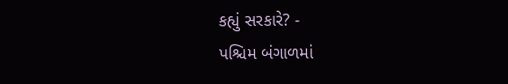કહ્યું સરકારે? -
પશ્ચિમ બંગાળમાં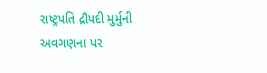રાષ્ટ્રપતિ દ્રૌપદી મુર્મુની અવગણના પર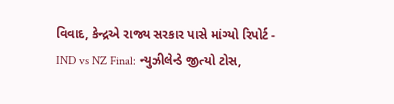વિવાદ, કેન્દ્રએ રાજ્ય સરકાર પાસે માંગ્યો રિપોર્ટ -
IND vs NZ Final: ન્યુઝીલેન્ડે જીત્યો ટોસ,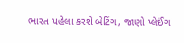ભારત પહેલા કરશે બેટિંગ, જાણો પ્લેઈંગ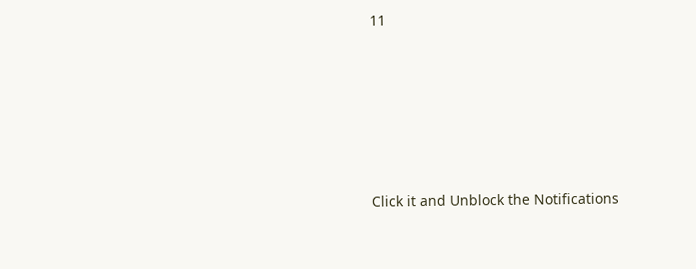11









Click it and Unblock the Notifications